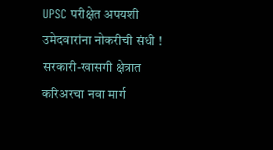UPSC परीक्षेत अपयशी उमेदवारांना नोकरीची संधी ! सरकारी-खासगी क्षेत्रात करिअरचा नवा मार्ग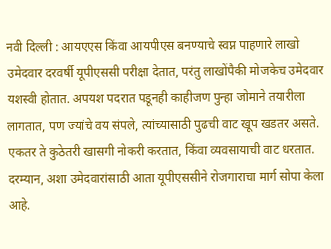नवी दिल्ली : आयएएस किंवा आयपीएस बनण्याचे स्वप्न पाहणारे लाखो उमेदवार दरवर्षी यूपीएससी परीक्षा देतात, परंतु लाखोंपैकी मोजकेच उमेदवार यशस्वी होतात. अपयश पदरात पडूनही काहीजण पुन्हा जोमाने तयारीला लागतात, पण ज्यांचे वय संपले, त्यांच्यासाठी पुढची वाट खूप खडतर असते. एकतर ते कुठेतरी खासगी नोकरी करतात, किंवा व्यवसायाची वाट धरतात.
दरम्यान, अशा उमेदवारांसाठी आता यूपीएससीने रोजगाराचा मार्ग सोपा केला आहे.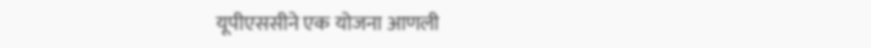यूपीएससीने एक योजना आणली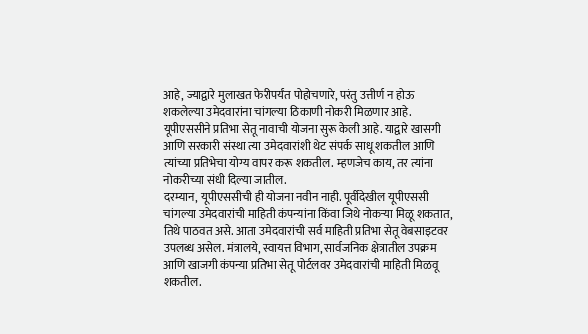आहे, ज्याद्वारे मुलाखत फेरीपर्यंत पोहोचणारे, परंतु उत्तीर्ण न होऊ शकलेल्या उमेदवारांना चांगल्या ठिकाणी नोकरी मिळणार आहे.
यूपीएससीने प्रतिभा सेतू नावाची योजना सुरू केली आहे. याद्वारे खासगी आणि सरकारी संस्था त्या उमेदवारांशी थेट संपर्क साधू शकतील आणि त्यांच्या प्रतिभेचा योग्य वापर करू शकतील. म्हणजेच काय, तर त्यांना नोकरीच्या संधी दिल्या जातील.
दरम्यान, यूपीएससीची ही योजना नवीन नाही. पूर्वीदेखील यूपीएससी चांगल्या उमेदवारांची माहिती कंपन्यांना किंवा जिथे नोकऱ्या मिळू शकतात, तिथे पाठवत असे. आता उमेदवारांची सर्व माहिती प्रतिभा सेतू वेबसाइटवर उपलब्ध असेल. मंत्रालये, स्वायत्त विभाग, सार्वजनिक क्षेत्रातील उपक्रम आणि खाजगी कंपन्या प्रतिभा सेतू पोर्टलवर उमेदवारांची माहिती मिळवू शकतील.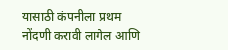यासाठी कंपनीला प्रथम नोंदणी करावी लागेल आणि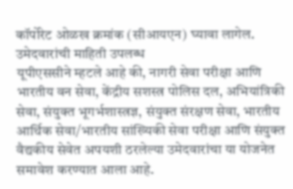कॉर्पोरेट ओळख क्रमांक (सीआयएन) घ्यावा लागेल.
उमेदवारांची माहिती उपलब्ध
यूपीएससीने म्हटले आहे की, नागरी सेवा परीक्षा आणि भारतीय वन सेवा, केंद्रीय सशस्त्र पोलिस दल, अभियांत्रिकी सेवा, संयुक्त भूगर्भशास्त्रज्ञ, संयुक्त संरक्षण सेवा, भारतीय आर्थिक सेवा/भारतीय सांख्यिकी सेवा परीक्षा आणि संयुक्त वैद्यकीय सेवेत अपयशी ठरलेल्या उमेदवारांचा या योजनेत समावेश करण्यात आला आहे.